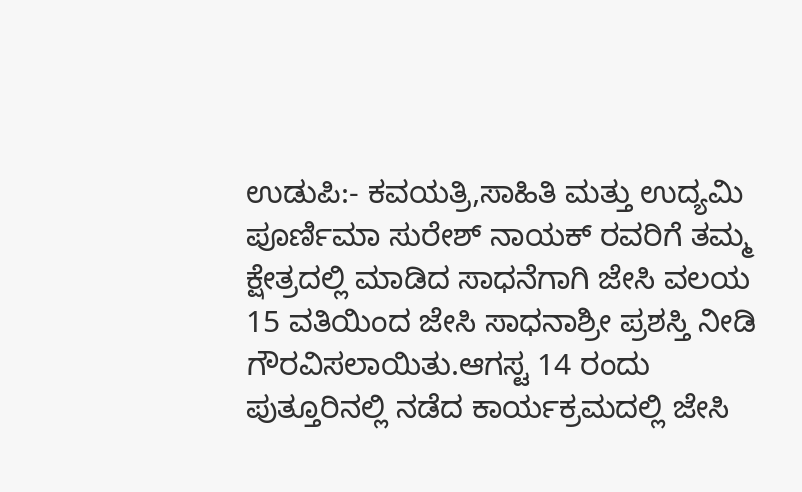ಉಡುಪಿ:- ಕವಯತ್ರಿ,ಸಾಹಿತಿ ಮತ್ತು ಉದ್ಯಮಿ ಪೂರ್ಣಿಮಾ ಸುರೇಶ್ ನಾಯಕ್ ರವರಿಗೆ ತಮ್ಮ ಕ್ಷೇತ್ರದಲ್ಲಿ ಮಾಡಿದ ಸಾಧನೆಗಾಗಿ ಜೇಸಿ ವಲಯ 15 ವತಿಯಿಂದ ಜೇಸಿ ಸಾಧನಾಶ್ರೀ ಪ್ರಶಸ್ತಿ ನೀಡಿ ಗೌರವಿಸಲಾಯಿತು.ಆಗಸ್ಟ 14 ರಂದು ಪುತ್ತೂರಿನಲ್ಲಿ ನಡೆದ ಕಾರ್ಯಕ್ರಮದಲ್ಲಿ ಜೇಸಿ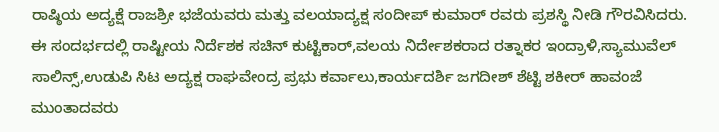ರಾಷ್ಠಿಯ ಅದ್ಯಕ್ಷೆ ರಾಜಶ್ರೀ ಭಜೆಯವರು ಮತ್ತು ವಲಯಾದ್ಯಕ್ಷ ಸಂದೀಪ್ ಕುಮಾರ್ ರವರು ಪ್ರಶಸ್ಥಿ ನೀಡಿ ಗೌರವಿಸಿದರು. ಈ ಸಂದರ್ಭದಲ್ಲಿ ರಾಷ್ಟೀಯ ನಿರ್ದೆಶಕ ಸಚಿನ್ ಕುಟ್ಟಿಕಾರ್,ವಲಯ ನಿರ್ದೇಶಕರಾದ ರತ್ನಾಕರ ಇಂದ್ರಾಳಿ,ಸ್ಯಾಮುವೆಲ್ ಸಾಲಿನ್ಸ್,ಉಡುಪಿ ಸಿಟ ಅದ್ಯಕ್ಷ ರಾಘವೇಂದ್ರ ಪ್ರಭು ಕರ್ವಾಲು,ಕಾರ್ಯದರ್ಶಿ ಜಗದೀಶ್ ಶೆಟ್ಟಿ ಶಕೀರ್ ಹಾವಂಜೆ ಮುಂತಾದವರು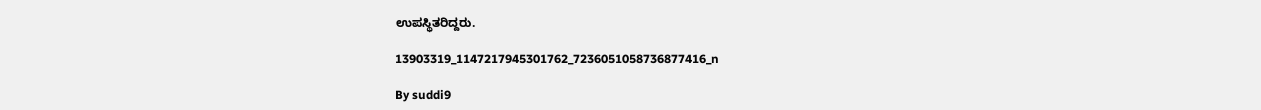ಉಪಸ್ಥಿತರಿದ್ದರು.

13903319_1147217945301762_7236051058736877416_n

By suddi9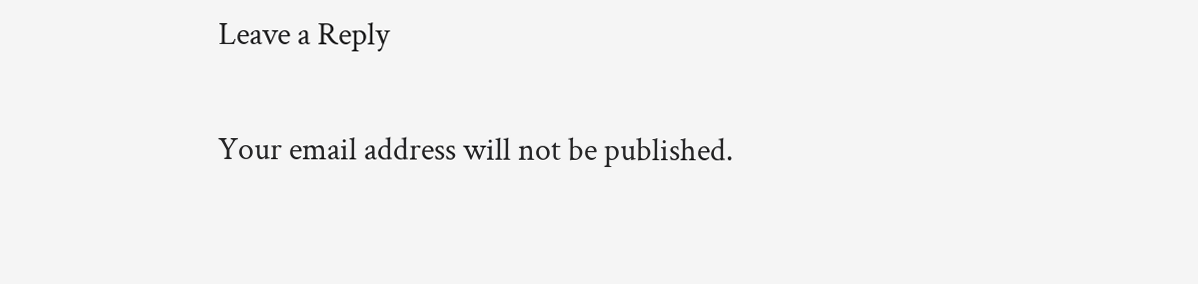Leave a Reply

Your email address will not be published.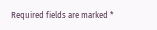Required fields are marked *